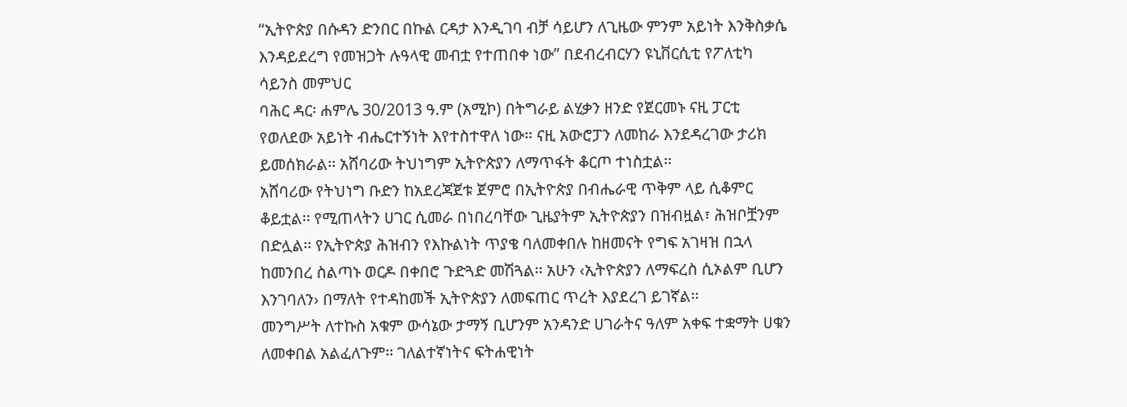“ኢትዮጵያ በሱዳን ድንበር በኩል ርዳታ እንዲገባ ብቻ ሳይሆን ለጊዜው ምንም አይነት እንቅስቃሴ እንዳይደረግ የመዝጋት ሉዓላዊ መብቷ የተጠበቀ ነው” በደብረብርሃን ዩኒቨርሲቲ የፖለቲካ ሳይንስ መምህር
ባሕር ዳር፡ ሐምሌ 30/2013 ዓ.ም (አሚኮ) በትግራይ ልሂቃን ዘንድ የጀርመኑ ናዚ ፓርቲ የወለደው አይነት ብሔርተኝነት እየተስተዋለ ነው፡፡ ናዚ አውሮፓን ለመከራ እንደዳረገው ታሪክ ይመሰክራል፡፡ አሸባሪው ትህነግም ኢትዮጵያን ለማጥፋት ቆርጦ ተነስቷል፡፡
አሸባሪው የትህነግ ቡድን ከአደረጃጀቱ ጀምሮ በኢትዮጵያ በብሔራዊ ጥቅም ላይ ሲቆምር ቆይቷል፡፡ የሚጠላትን ሀገር ሲመራ በነበረባቸው ጊዜያትም ኢትዮጵያን በዝብዟል፣ ሕዝቦቿንም በድሏል፡፡ የኢትዮጵያ ሕዝብን የእኩልነት ጥያቄ ባለመቀበሉ ከዘመናት የግፍ አገዛዝ በኋላ ከመንበረ ስልጣኑ ወርዶ በቀበሮ ጉድጓድ መሽጓል፡፡ አሁን ‹ኢትዮጵያን ለማፍረስ ሲኦልም ቢሆን እንገባለን› በማለት የተዳከመች ኢትዮጵያን ለመፍጠር ጥረት እያደረገ ይገኛል፡፡
መንግሥት ለተኩስ አቁም ውሳኔው ታማኝ ቢሆንም አንዳንድ ሀገራትና ዓለም አቀፍ ተቋማት ሀቁን ለመቀበል አልፈለጉም፡፡ ገለልተኛነትና ፍትሐዊነት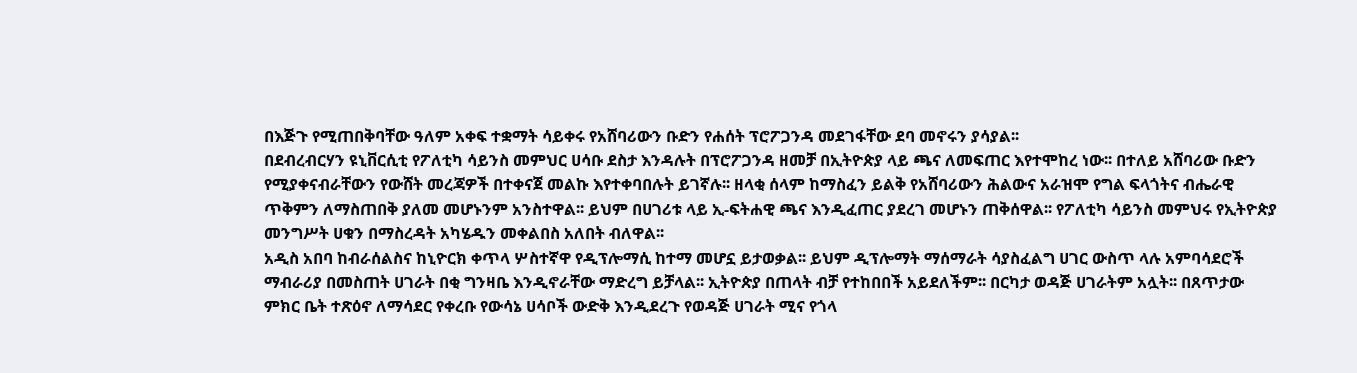በእጅጉ የሚጠበቅባቸው ዓለም አቀፍ ተቋማት ሳይቀሩ የአሸባሪውን ቡድን የሐሰት ፕሮፖጋንዳ መደገፋቸው ደባ መኖሩን ያሳያል፡፡
በደብረብርሃን ዩኒቨርሲቲ የፖለቲካ ሳይንስ መምህር ሀሳቡ ደስታ እንዳሉት በፕሮፖጋንዳ ዘመቻ በኢትዮጵያ ላይ ጫና ለመፍጠር እየተሞከረ ነው፡፡ በተለይ አሸባሪው ቡድን የሚያቀናብራቸውን የውሸት መረጃዎች በተቀናጀ መልኩ እየተቀባበሉት ይገኛሉ፡፡ ዘላቂ ሰላም ከማስፈን ይልቅ የአሸባሪውን ሕልውና አራዝሞ የግል ፍላጎትና ብሔራዊ ጥቅምን ለማስጠበቅ ያለመ መሆኑንም አንስተዋል፡፡ ይህም በሀገሪቱ ላይ ኢ-ፍትሐዊ ጫና እንዲፈጠር ያደረገ መሆኑን ጠቅሰዋል፡፡ የፖለቲካ ሳይንስ መምህሩ የኢትዮጵያ መንግሥት ሀቁን በማስረዳት አካሄዱን መቀልበስ አለበት ብለዋል፡፡
አዲስ አበባ ከብራሰልስና ከኒዮርክ ቀጥላ ሦስተኛዋ የዲፕሎማሲ ከተማ መሆኗ ይታወቃል፡፡ ይህም ዲፕሎማት ማሰማራት ሳያስፈልግ ሀገር ውስጥ ላሉ አምባሳደሮች ማብራሪያ በመስጠት ሀገራት በቂ ግንዛቤ እንዲኖራቸው ማድረግ ይቻላል፡፡ ኢትዮጵያ በጠላት ብቻ የተከበበች አይደለችም፡፡ በርካታ ወዳጅ ሀገራትም አሏት፡፡ በጸጥታው ምክር ቤት ተጽዕኖ ለማሳደር የቀረቡ የውሳኔ ሀሳቦች ውድቅ እንዲደረጉ የወዳጅ ሀገራት ሚና የጎላ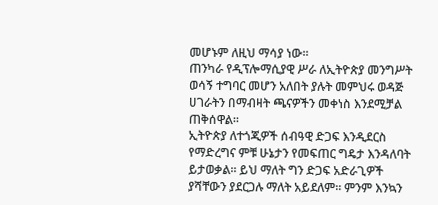መሆኑም ለዚህ ማሳያ ነው፡፡
ጠንካራ የዲፕሎማሲያዊ ሥራ ለኢትዮጵያ መንግሥት ወሳኝ ተግባር መሆን አለበት ያሉት መምህሩ ወዳጅ ሀገራትን በማብዛት ጫናዎችን መቀነስ እንደሚቻል ጠቅሰዋል፡፡
ኢትዮጵያ ለተጎጂዎች ሰብዓዊ ድጋፍ እንዲደርስ የማድረግና ምቹ ሁኔታን የመፍጠር ግዴታ እንዳለባት ይታወቃል፡፡ ይህ ማለት ግን ድጋፍ አድራጊዎች ያሻቸውን ያደርጋሉ ማለት አይደለም፡፡ ምንም እንኳን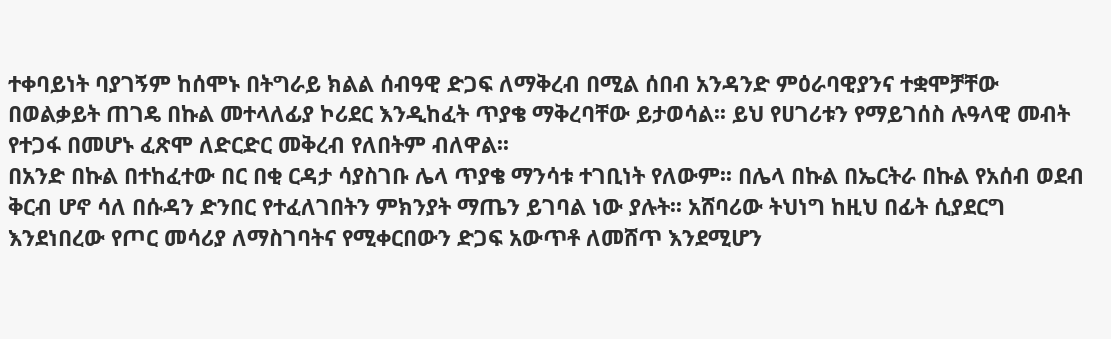ተቀባይነት ባያገኝም ከሰሞኑ በትግራይ ክልል ሰብዓዊ ድጋፍ ለማቅረብ በሚል ሰበብ አንዳንድ ምዕራባዊያንና ተቋሞቻቸው በወልቃይት ጠገዴ በኩል መተላለፊያ ኮሪደር እንዲከፈት ጥያቄ ማቅረባቸው ይታወሳል፡፡ ይህ የሀገሪቱን የማይገሰስ ሉዓላዊ መብት የተጋፋ በመሆኑ ፈጽሞ ለድርድር መቅረብ የለበትም ብለዋል፡፡
በአንድ በኩል በተከፈተው በር በቂ ርዳታ ሳያስገቡ ሌላ ጥያቄ ማንሳቱ ተገቢነት የለውም፡፡ በሌላ በኩል በኤርትራ በኩል የአሰብ ወደብ ቅርብ ሆኖ ሳለ በሱዳን ድንበር የተፈለገበትን ምክንያት ማጤን ይገባል ነው ያሉት፡፡ አሸባሪው ትህነግ ከዚህ በፊት ሲያደርግ እንደነበረው የጦር መሳሪያ ለማስገባትና የሚቀርበውን ድጋፍ አውጥቶ ለመሸጥ እንደሚሆን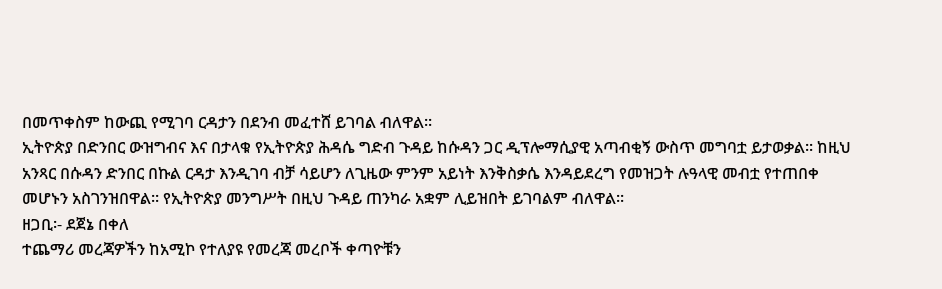በመጥቀስም ከውጪ የሚገባ ርዳታን በደንብ መፈተሸ ይገባል ብለዋል፡፡
ኢትዮጵያ በድንበር ውዝግብና እና በታላቁ የኢትዮጵያ ሕዳሴ ግድብ ጉዳይ ከሱዳን ጋር ዲፕሎማሲያዊ አጣብቂኝ ውስጥ መግባቷ ይታወቃል፡፡ ከዚህ አንጻር በሱዳን ድንበር በኩል ርዳታ እንዲገባ ብቻ ሳይሆን ለጊዜው ምንም አይነት እንቅስቃሴ እንዳይደረግ የመዝጋት ሉዓላዊ መብቷ የተጠበቀ መሆኑን አስገንዝበዋል፡፡ የኢትዮጵያ መንግሥት በዚህ ጉዳይ ጠንካራ አቋም ሊይዝበት ይገባልም ብለዋል፡፡
ዘጋቢ፡- ደጀኔ በቀለ
ተጨማሪ መረጃዎችን ከአሚኮ የተለያዩ የመረጃ መረቦች ቀጣዮቹን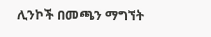ሊንኮች በመጫን ማግኘት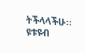ትችላላችሁ፡፡
ዩቱዩብ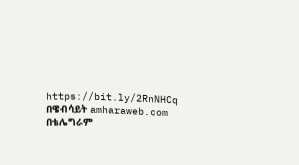https://bit.ly/2RnNHCq
በዌብሳይት amharaweb.com
በቴሌግራም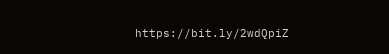https://bit.ly/2wdQpiZ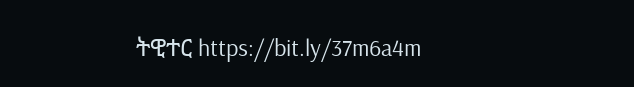ትዊተር https://bit.ly/37m6a4m